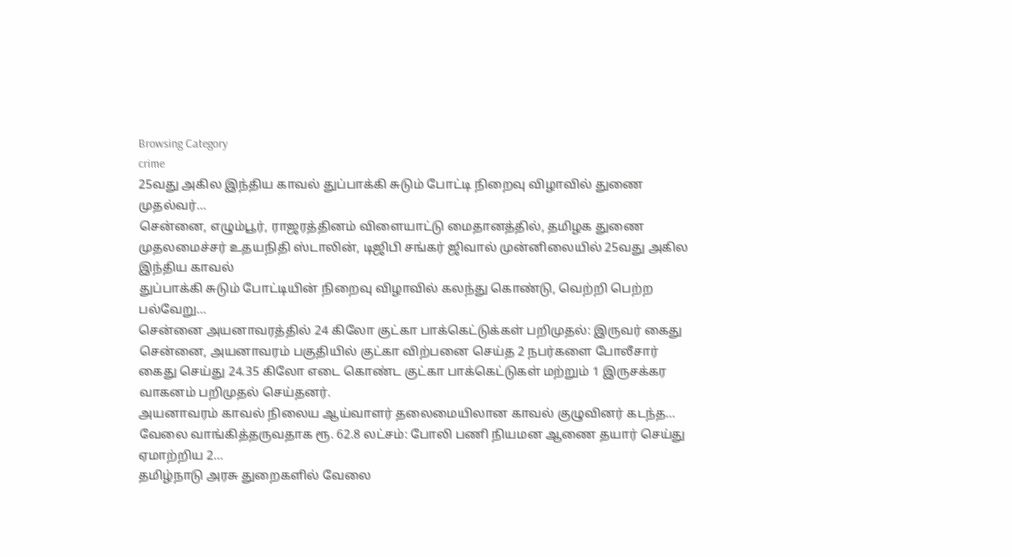Browsing Category
crime
25வது அகில இந்திய காவல் துப்பாக்கி சுடும் போட்டி நிறைவு விழாவில் துணை முதல்வர்…
சென்னை, எழும்பூர், ராஜரத்தினம் விளையாட்டு மைதானத்தில், தமிழக துணை முதலமைச்சர் உதயநிதி ஸ்டாலின், டிஜிபி சங்கர் ஜிவால் முன்னிலையில் 25வது அகில இந்திய காவல்
துப்பாக்கி சுடும் போட்டியின் நிறைவு விழாவில் கலந்து கொண்டு, வெற்றி பெற்ற பல்வேறு…
சென்னை அயனாவரத்தில் 24 கிலோ குட்கா பாக்கெட்டுக்கள் பறிமுதல்: இருவர் கைது
சென்னை, அயனாவரம் பகுதியில் குட்கா விற்பனை செய்த 2 நபர்களை போலீசார் கைது செய்து 24.35 கிலோ எடை கொண்ட குட்கா பாக்கெட்டுகள் மற்றும் 1 இருசக்கர வாகனம் பறிமுதல் செய்தனர்.
அயனாவரம் காவல் நிலைய ஆய்வாளர் தலைமையிலான காவல் குழுவினர் கடந்த…
வேலை வாங்கித்தருவதாக ரூ. 62.8 லட்சம்: போலி பணி நியமன ஆணை தயார் செய்து ஏமாற்றிய 2…
தமிழ்நாடு அரசு துறைகளில் வேலை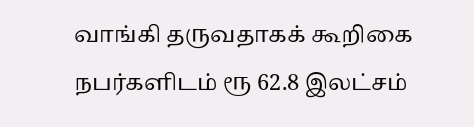வாங்கி தருவதாகக் கூறிகை நபர்களிடம் ரூ 62.8 இலட்சம்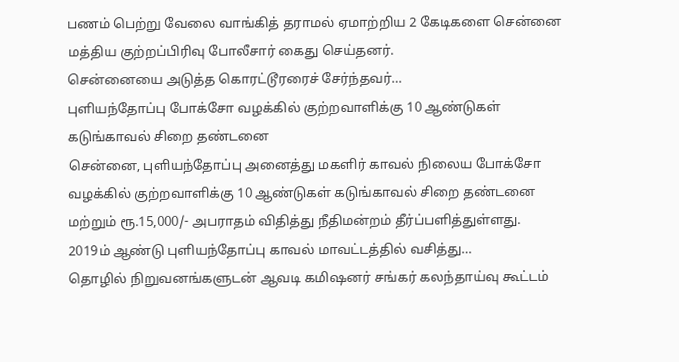பணம் பெற்று வேலை வாங்கித் தராமல் ஏமாற்றிய 2 கேடிகளை சென்னை மத்திய குற்றப்பிரிவு போலீசார் கைது செய்தனர்.
சென்னையை அடுத்த கொரட்டூரரைச் சேர்ந்தவர்…
புளியந்தோப்பு போக்சோ வழக்கில் குற்றவாளிக்கு 10 ஆண்டுகள் கடுங்காவல் சிறை தண்டனை
சென்னை, புளியந்தோப்பு அனைத்து மகளிர் காவல் நிலைய போக்சோ வழக்கில் குற்றவாளிக்கு 10 ஆண்டுகள் கடுங்காவல் சிறை தண்டனை மற்றும் ரூ.15,000/- அபராதம் விதித்து நீதிமன்றம் தீர்ப்பளித்துள்ளது.
2019ம் ஆண்டு புளியந்தோப்பு காவல் மாவட்டத்தில் வசித்து…
தொழில் நிறுவனங்களுடன் ஆவடி கமிஷனர் சங்கர் கலந்தாய்வு கூட்டம்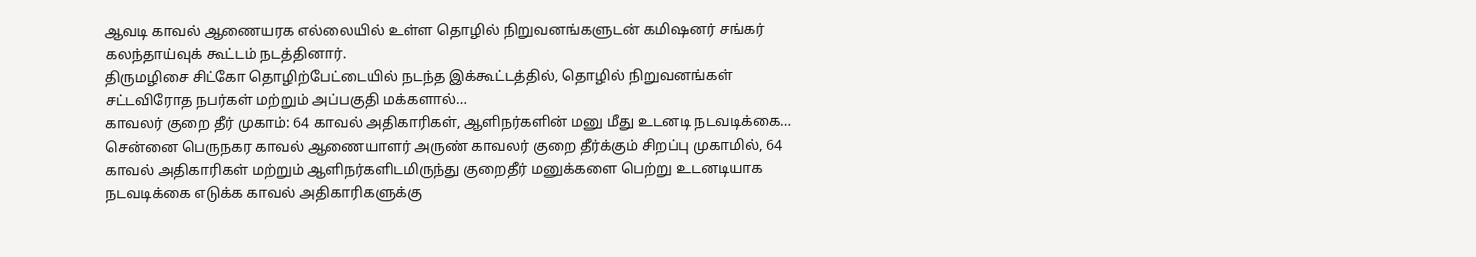ஆவடி காவல் ஆணையரக எல்லையில் உள்ள தொழில் நிறுவனங்களுடன் கமிஷனர் சங்கர் கலந்தாய்வுக் கூட்டம் நடத்தினார்.
திருமழிசை சிட்கோ தொழிற்பேட்டையில் நடந்த இக்கூட்டத்தில், தொழில் நிறுவனங்கள் சட்டவிரோத நபர்கள் மற்றும் அப்பகுதி மக்களால்…
காவலர் குறை தீர் முகாம்: 64 காவல் அதிகாரிகள், ஆளிநர்களின் மனு மீது உடனடி நடவடிக்கை…
சென்னை பெருநகர காவல் ஆணையாளர் அருண் காவலர் குறை தீர்க்கும் சிறப்பு முகாமில், 64 காவல் அதிகாரிகள் மற்றும் ஆளிநர்களிடமிருந்து குறைதீர் மனுக்களை பெற்று உடனடியாக நடவடிக்கை எடுக்க காவல் அதிகாரிகளுக்கு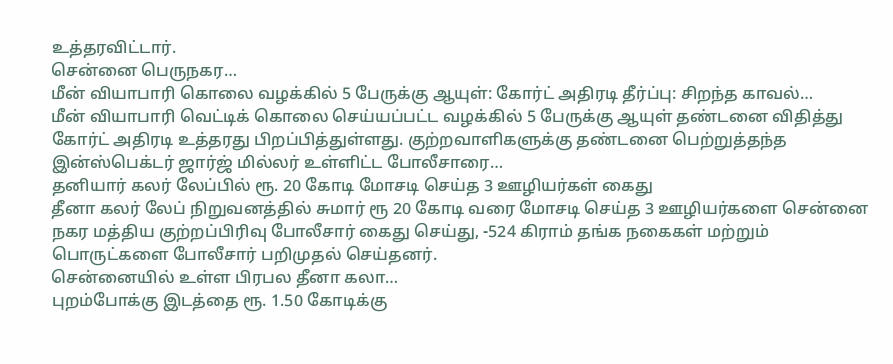உத்தரவிட்டார்.
சென்னை பெருநகர…
மீன் வியாபாரி கொலை வழக்கில் 5 பேருக்கு ஆயுள்: கோர்ட் அதிரடி தீர்ப்பு: சிறந்த காவல்…
மீன் வியாபாரி வெட்டிக் கொலை செய்யப்பட்ட வழக்கில் 5 பேருக்கு ஆயுள் தண்டனை விதித்து கோர்ட் அதிரடி உத்தரது பிறப்பித்துள்ளது. குற்றவாளிகளுக்கு தண்டனை பெற்றுத்தந்த இன்ஸ்பெக்டர் ஜார்ஜ் மில்லர் உள்ளிட்ட போலீசாரை…
தனியார் கலர் லேப்பில் ரூ. 20 கோடி மோசடி செய்த 3 ஊழியர்கள் கைது
தீனா கலர் லேப் நிறுவனத்தில் சுமார் ரூ 20 கோடி வரை மோசடி செய்த 3 ஊழியர்களை சென்னை நகர மத்திய குற்றப்பிரிவு போலீசார் கைது செய்து, -524 கிராம் தங்க நகைகள் மற்றும் பொருட்களை போலீசார் பறிமுதல் செய்தனர்.
சென்னையில் உள்ள பிரபல தீனா கலா…
புறம்போக்கு இடத்தை ரூ. 1.50 கோடிக்கு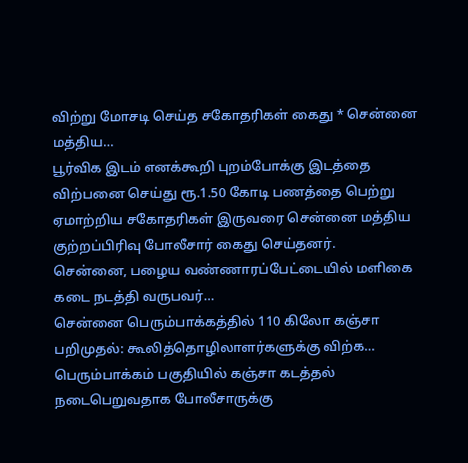விற்று மோசடி செய்த சகோதரிகள் கைது * சென்னை மத்திய…
பூர்விக இடம் எனக்கூறி புறம்போக்கு இடத்தை விற்பனை செய்து ரூ.1.50 கோடி பணத்தை பெற்று ஏமாற்றிய சகோதரிகள் இருவரை சென்னை மத்திய குற்றப்பிரிவு போலீசார் கைது செய்தனர்.
சென்னை, பழைய வண்ணாரப்பேட்டையில் மளிகை கடை நடத்தி வருபவர்…
சென்னை பெரும்பாக்கத்தில் 110 கிலோ கஞ்சா பறிமுதல்: கூலித்தொழிலாளர்களுக்கு விற்க…
பெரும்பாக்கம் பகுதியில் கஞ்சா கடத்தல் நடைபெறுவதாக போலீசாருக்கு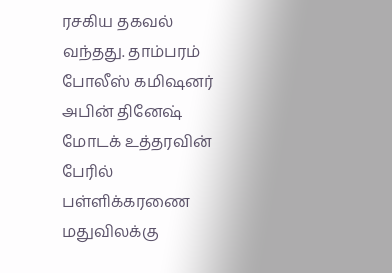ரசகிய தகவல் வந்தது. தாம்பரம் போலீஸ் கமிஷனர் அபின் தினேஷ் மோடக் உத்தரவின் பேரில் பள்ளிக்கரணை மதுவிலக்கு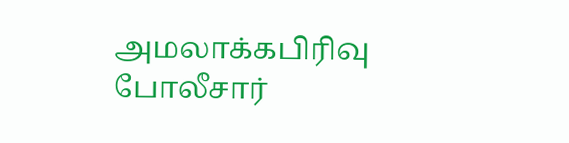அமலாக்கபிரிவு போலீசார்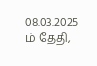08.03.2025 ம் தேதி,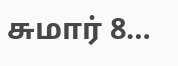சுமார் 8…